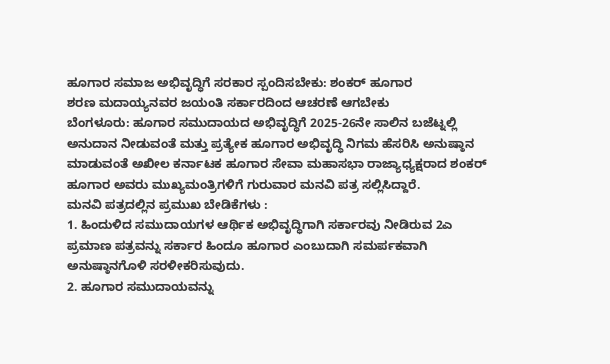ಹೂಗಾರ ಸಮಾಜ ಅಭಿವೃದ್ಧಿಗೆ ಸರಕಾರ ಸ್ಪಂದಿಸಬೇಕು: ಶಂಕರ್ ಹೂಗಾರ
ಶರಣ ಮದಾಯ್ಯನವರ ಜಯಂತಿ ಸರ್ಕಾರದಿಂದ ಆಚರಣೆ ಆಗಬೇಕು
ಬೆಂಗಳೂರು: ಹೂಗಾರ ಸಮುದಾಯದ ಅಭಿವೃದ್ಧಿಗೆ 2025-26ನೇ ಸಾಲಿನ ಬಜೆಟ್ನಲ್ಲಿ ಅನುದಾನ ನೀಡುವಂತೆ ಮತ್ತು ಪ್ರತ್ಯೇಕ ಹೂಗಾರ ಅಭಿವೃದ್ಧಿ ನಿಗಮ ಹೆಸರಿಸಿ ಅನುಷ್ಠಾನ ಮಾಡುವಂತೆ ಅಖೀಲ ಕರ್ನಾಟಕ ಹೂಗಾರ ಸೇವಾ ಮಹಾಸಭಾ ರಾಜ್ಯಾಧ್ಯಕ್ಷರಾದ ಶಂಕರ್ ಹೂಗಾರ ಅವರು ಮುಖ್ಯಮಂತ್ರಿಗಳಿಗೆ ಗುರುವಾರ ಮನವಿ ಪತ್ರ ಸಲ್ಲಿಸಿದ್ದಾರೆ.
ಮನವಿ ಪತ್ರದಲ್ಲಿನ ಪ್ರಮುಖ ಬೇಡಿಕೆಗಳು :
1. ಹಿಂದುಳಿದ ಸಮುದಾಯಗಳ ಆರ್ಥಿಕ ಅಭಿವೃದ್ಧಿಗಾಗಿ ಸರ್ಕಾರವು ನೀಡಿರುವ 2ಎ ಪ್ರಮಾಣ ಪತ್ರವನ್ನು ಸರ್ಕಾರ ಹಿಂದೂ ಹೂಗಾರ ಎಂಬುದಾಗಿ ಸಮರ್ಪಕವಾಗಿ ಅನುಷ್ಠಾನಗೊಳಿ ಸರಳೀಕರಿಸುವುದು.
2. ಹೂಗಾರ ಸಮುದಾಯವನ್ನು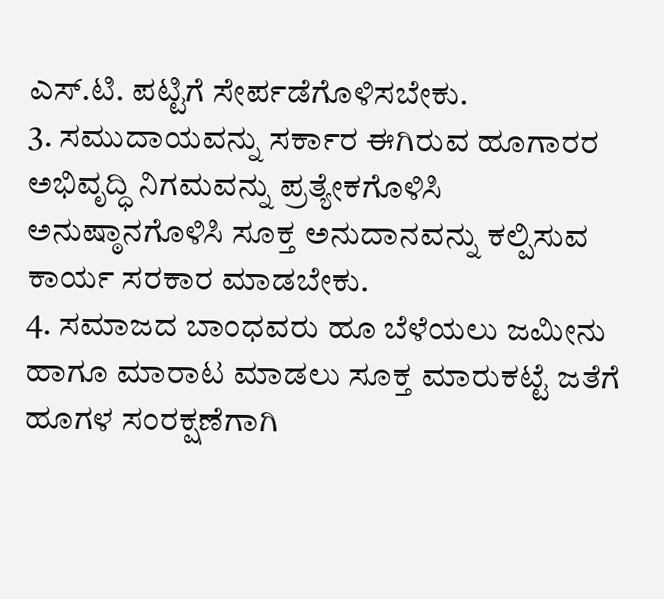ಎಸ್.ಟಿ. ಪಟ್ಟಿಗೆ ಸೇರ್ಪಡೆಗೊಳಿಸಬೇಕು.
3. ಸಮುದಾಯವನ್ನು ಸರ್ಕಾರ ಈಗಿರುವ ಹೂಗಾರರ ಅಭಿವೃದ್ಧಿ ನಿಗಮವನ್ನು ಪ್ರತ್ಯೇಕಗೊಳಿಸಿ ಅನುಷ್ಠಾನಗೊಳಿಸಿ ಸೂಕ್ತ ಅನುದಾನವನ್ನು ಕಲ್ಪಿಸುವ ಕಾರ್ಯ ಸರಕಾರ ಮಾಡಬೇಕು.
4. ಸಮಾಜದ ಬಾಂಧವರು ಹೂ ಬೆಳೆಯಲು ಜಮೀನು ಹಾಗೂ ಮಾರಾಟ ಮಾಡಲು ಸೂಕ್ತ ಮಾರುಕಟ್ಟೆ ಜತೆಗೆ ಹೂಗಳ ಸಂರಕ್ಷಣೆಗಾಗಿ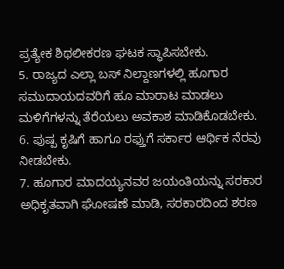ಪ್ರತ್ಯೇಕ ಶಿಥಲೀಕರಣ ಘಟಕ ಸ್ಥಾಪಿಸಬೇಕು.
5. ರಾಜ್ಯದ ಎಲ್ಲಾ ಬಸ್ ನಿಲ್ದಾಣಗಳಲ್ಲಿ ಹೂಗಾರ ಸಮುದಾಯದವರಿಗೆ ಹೂ ಮಾರಾಟ ಮಾಡಲು ಮಳಿಗೆಗಳನ್ನು ತೆರೆಯಲು ಅವಕಾಶ ಮಾಡಿಕೊಡಬೇಕು.
6. ಪುಷ್ಪ ಕೃಷಿಗೆ ಹಾಗೂ ರಫ್ತುಗೆ ಸರ್ಕಾರ ಆರ್ಥಿಕ ನೆರವು ನೀಡಬೇಕು.
7. ಹೂಗಾರ ಮಾದಯ್ಯನವರ ಜಯಂತಿಯನ್ನು ಸರಕಾರ ಅಧಿಕೃತವಾಗಿ ಘೋಷಣೆ ಮಾಡಿ, ಸರಕಾರದಿಂದ ಶರಣ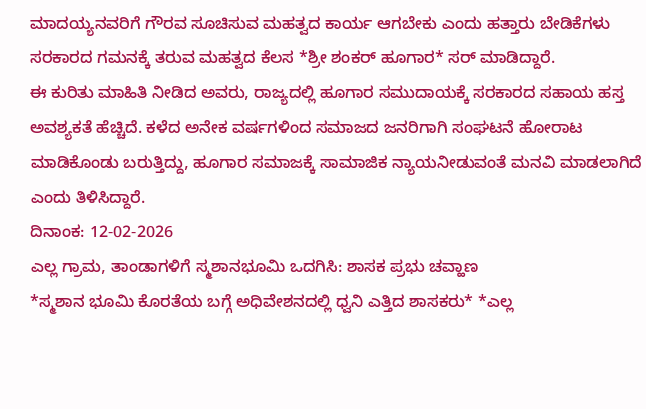ಮಾದಯ್ಯನವರಿಗೆ ಗೌರವ ಸೂಚಿಸುವ ಮಹತ್ವದ ಕಾರ್ಯ ಆಗಬೇಕು ಎಂದು ಹತ್ತಾರು ಬೇಡಿಕೆಗಳು ಸರಕಾರದ ಗಮನಕ್ಕೆ ತರುವ ಮಹತ್ವದ ಕೆಲಸ *ಶ್ರೀ ಶಂಕರ್ ಹೂಗಾರ* ಸರ್ ಮಾಡಿದ್ದಾರೆ.
ಈ ಕುರಿತು ಮಾಹಿತಿ ನೀಡಿದ ಅವರು, ರಾಜ್ಯದಲ್ಲಿ ಹೂಗಾರ ಸಮುದಾಯಕ್ಕೆ ಸರಕಾರದ ಸಹಾಯ ಹಸ್ತ ಅವಶ್ಯಕತೆ ಹೆಚ್ಚಿದೆ. ಕಳೆದ ಅನೇಕ ವರ್ಷಗಳಿಂದ ಸಮಾಜದ ಜನರಿಗಾಗಿ ಸಂಘಟನೆ ಹೋರಾಟ ಮಾಡಿಕೊಂಡು ಬರುತ್ತಿದ್ದು, ಹೂಗಾರ ಸಮಾಜಕ್ಕೆ ಸಾಮಾಜಿಕ ನ್ಯಾಯನೀಡುವಂತೆ ಮನವಿ ಮಾಡಲಾಗಿದೆ ಎಂದು ತಿಳಿಸಿದ್ದಾರೆ.
ದಿನಾಂಕ: 12-02-2026
ಎಲ್ಲ ಗ್ರಾಮ, ತಾಂಡಾಗಳಿಗೆ ಸ್ಮಶಾನಭೂಮಿ ಒದಗಿಸಿ: ಶಾಸಕ ಪ್ರಭು ಚವ್ಹಾಣ
*ಸ್ಮಶಾನ ಭೂಮಿ ಕೊರತೆಯ ಬಗ್ಗೆ ಅಧಿವೇಶನದಲ್ಲಿ ಧ್ವನಿ ಎತ್ತಿದ ಶಾಸಕರು* *ಎಲ್ಲ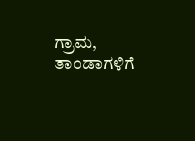ಗ್ರಾಮ, ತಾಂಡಾಗಳಿಗೆ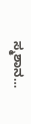ಸ್ಮಶಾನ…